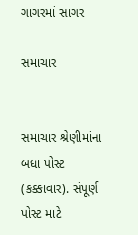ગાગરમાં સાગર

સમાચાર


સમાચાર શ્રેણીમાંના બધા પોસ્ટ (કક્કાવાર). સંપૂર્ણ પોસ્ટ માટે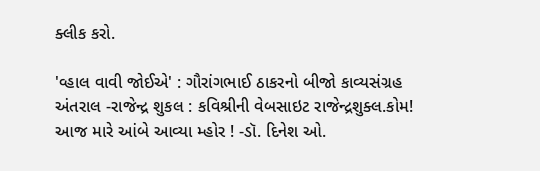ક્લીક કરો.

'વ્હાલ વાવી જોઈએ' : ગૌરાંગભાઈ ઠાકરનો બીજો કાવ્યસંગ્રહ
અંતરાલ -રાજેન્દ્ર શુકલ : કવિશ્રીની વેબસાઇટ રાજેન્દ્રશુક્લ.કોમ!
આજ મારે આંબે આવ્યા મ્હોર ! -ડૉ. દિનેશ ઓ.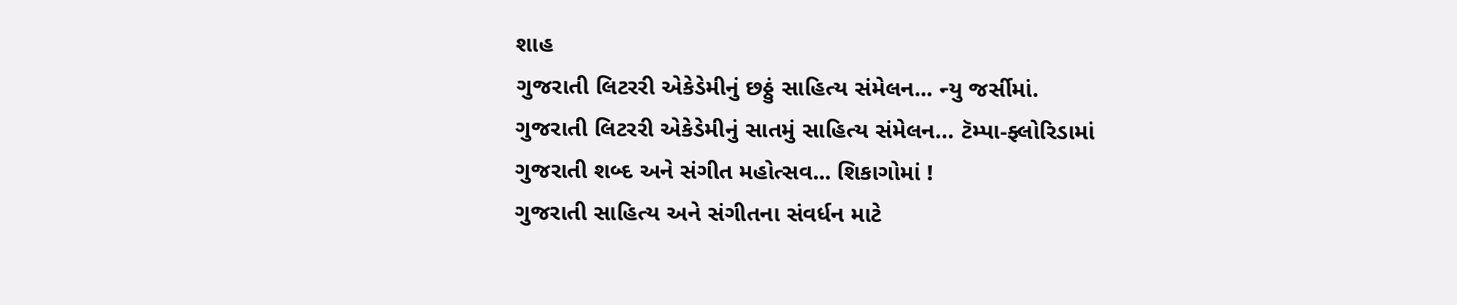શાહ
ગુજરાતી લિટરરી એકેડેમીનું છઠ્ઠું સાહિત્ય સંમેલન... ન્યુ જર્સીમાં.
ગુજરાતી લિટરરી એકેડેમીનું સાતમું સાહિત્ય સંમેલન… ટૅમ્પા-ફ્લોરિડામાં
ગુજરાતી શબ્દ અને સંગીત મહોત્સવ... શિકાગોમાં !
ગુજરાતી સાહિત્ય અને સંગીતના સંવર્ધન માટે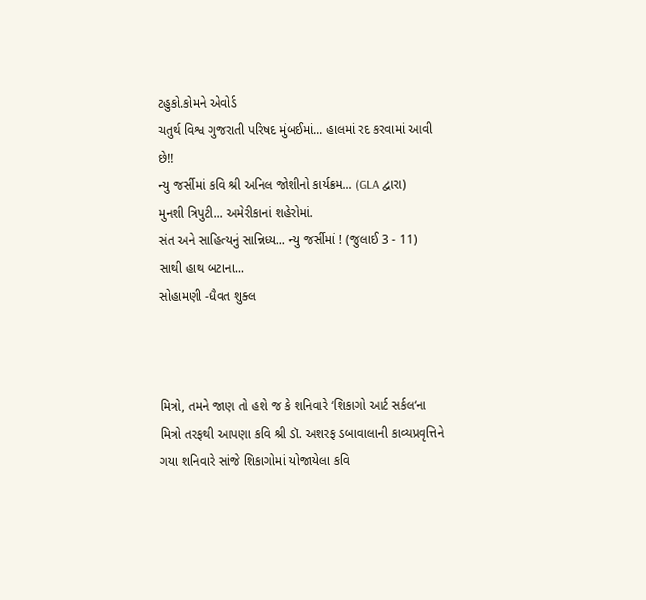ટહુકો.કોમને એવોર્ડ
ચતુર્થ વિશ્વ ગુજરાતી પરિષદ મુંબઈમાં... હાલમાં રદ કરવામાં આવી છે!!
ન્યુ જર્સીમાં કવિ શ્રી અનિલ જોશીનો કાર્યક્રમ... (GLA દ્વારા)
મુનશી ત્રિપુટી... અમેરીકાનાં શહેરોમાં.
સંત અને સાહિત્યનું સાન્નિધ્ય... ન્યુ જર્સીમાં ! (જુલાઈ 3 - 11)
સાથી હાથ બટાના...
સોહામણી -ધૈવત શુક્લ



મિત્રો, તમને જાણ તો હશે જ કે શનિવારે ‘શિકાગો આર્ટ સર્કલ‘ના મિત્રો તરફથી આપણા કવિ શ્રી ડૉ. અશરફ ડબાવાલાની કાવ્યપ્રવૃત્તિને ગયા શનિવારે સાંજે શિકાગોમાં યોજાયેલા કવિ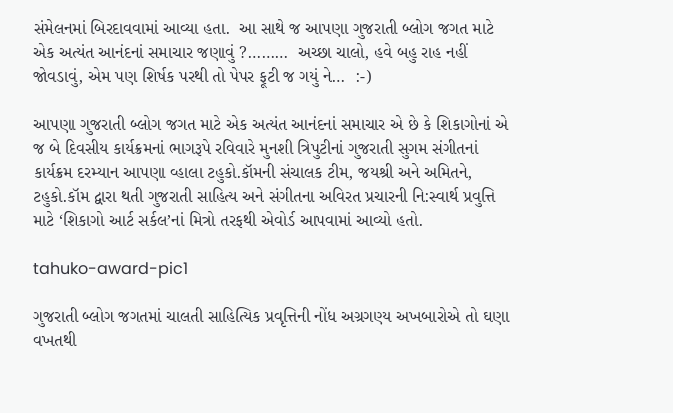સંમેલનમાં બિરદાવવામાં આવ્યા હતા.  આ સાથે જ આપણા ગુજરાતી બ્લોગ જગત માટે એક અત્યંત આનંદનાં સમાચાર જણાવું ?………  અચ્છા ચાલો, હવે બહુ રાહ નહીં જોવડાવું, એમ પણ શિર્ષક પરથી તો પેપર ફૂટી જ ગયું ને…  :-)

આપણા ગુજરાતી બ્લોગ જગત માટે એક અત્યંત આનંદનાં સમાચાર એ છે કે શિકાગોનાં એ જ બે દિવસીય કાર્યક્રમનાં ભાગરૂપે રવિવારે મુનશી ત્રિપુટીનાં ગુજરાતી સુગમ સંગીતનાં કાર્યક્રમ દરમ્યાન આપણા વ્હાલા ટહુકો.કૉમની સંચાલક ટીમ, જયશ્રી અને અમિતને, ટહુકો.કૉમ દ્વારા થતી ગુજરાતી સાહિત્ય અને સંગીતના અવિરત પ્રચારની નિ:સ્વાર્થ પ્રવુત્તિ માટે ‘શિકાગો આર્ટ સર્કલ’નાં મિત્રો તરફથી એવોર્ડ આપવામાં આવ્યો હતો.

tahuko-award-pic1

ગુજરાતી બ્લોગ જગતમાં ચાલતી સાહિત્યિક પ્રવૃત્તિની નોંધ અગ્રગણ્ય અખબારોએ તો ઘણા વખતથી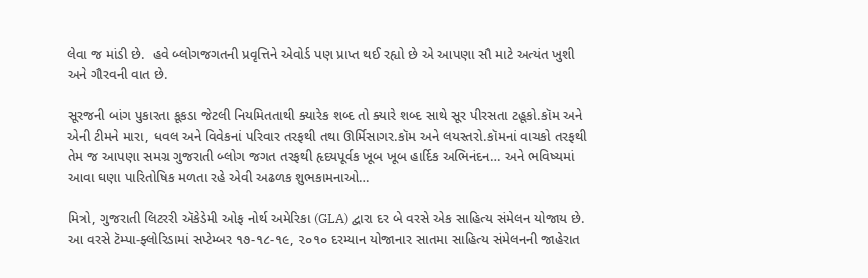લેવા જ માંડી છે.  હવે બ્લોગજગતની પ્રવૃત્તિને એવોર્ડ પણ પ્રાપ્ત થઈ રહ્યો છે એ આપણા સૌ માટે અત્યંત ખુશી અને ગૌરવની વાત છે.

સૂરજની બાંગ પુકારતા કૂકડા જેટલી નિયમિતતાથી ક્યારેક શબ્દ તો ક્યારે શબ્દ સાથે સૂર પીરસતા ટહૂકો.કૉમ અને એની ટીમને મારા, ધવલ અને વિવેકનાં પરિવાર તરફથી તથા ઊર્મિસાગર.કૉમ અને લયસ્તરો.કૉમનાં વાચકો તરફથી તેમ જ આપણા સમગ્ર ગુજરાતી બ્લોગ જગત તરફથી હૃદયપૂર્વક ખૂબ ખૂબ હાર્દિક અભિનંદન… અને ભવિષ્યમાં આવા ઘણા પારિતોષિક મળતા રહે એવી અઢળક શુભકામનાઓ…

મિત્રો, ગુજરાતી લિટરરી ઍકેડેમી ઓફ નોર્થ અમેરિકા (GLA) દ્વારા દર બે વરસે એક સાહિત્ય સંમેલન યોજાય છે.  આ વરસે ટૅમ્પા-ફ્લોરિડામાં સપ્ટેમ્બર ૧૭-૧૮-૧૯, ૨૦૧૦ દરમ્યાન યોજાનાર સાતમા સાહિત્ય સંમેલનની જાહેરાત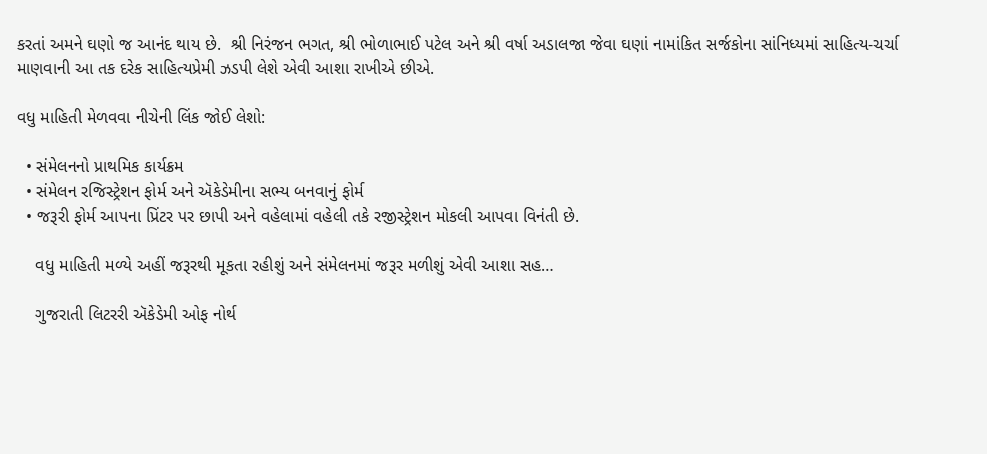કરતાં અમને ઘણો જ આનંદ થાય છે.  શ્રી નિરંજન ભગત, શ્રી ભોળાભાઈ પટેલ અને શ્રી વર્ષા અડાલજા જેવા ઘણાં નામાંકિત સર્જકોના સાંનિધ્યમાં સાહિત્ય-ચર્ચા માણવાની આ તક દરેક સાહિત્યપ્રેમી ઝડપી લેશે એવી આશા રાખીએ છીએ.

વધુ માહિતી મેળવવા નીચેની લિંક જોઈ લેશો:

  • સંમેલનનો પ્રાથમિક કાર્યક્રમ
  • સંમેલન રજિસ્ટ્રેશન ફોર્મ અને ઍકેડેમીના સભ્ય બનવાનું ફોર્મ
  • જરૂરી ફોર્મ આપના પ્રિંટર પર છાપી અને વહેલામાં વહેલી તકે રજીસ્ટ્રેશન મોકલી આપવા વિનંતી છે.

    વધુ માહિતી મળ્યે અહીં જરૂરથી મૂકતા રહીશું અને સંમેલનમાં જરૂર મળીશું એવી આશા સહ…

    ગુજરાતી લિટરરી ઍકેડેમી ઓફ નોર્થ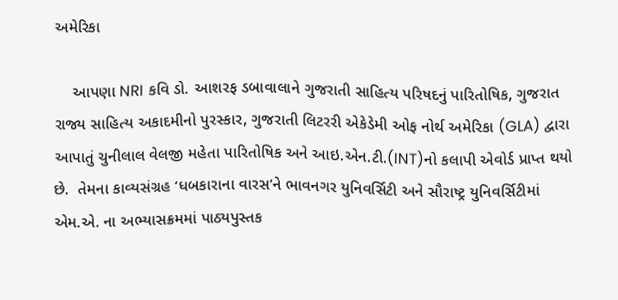અમેરિકા

    આપણા NRI કવિ ડો. આશરફ ડબાવાલાને ગુજરાતી સાહિત્ય પરિષદનું પારિતોષિક, ગુજરાત રાજ્ય સાહિત્ય અકાદમીનો પુરસ્કાર, ગુજરાતી લિટરરી એકેડેમી ઓફ નોર્થ અમેરિકા (GLA) દ્વારા આપાતું ચુનીલાલ વેલજી મહેતા પારિતોષિક અને આઇ.એન.ટી.(INT)નો કલાપી એવોર્ડ પ્રાપ્ત થયો છે.  તેમના કાવ્યસંગ્રહ ‘ધબકારાના વારસ’ને ભાવનગર યુનિવર્સિટી અને સૌરાષ્ટ્ર યુનિવર્સિટીમાં એમ.એ. ના અભ્યાસક્રમમાં પાઠ્યપુસ્તક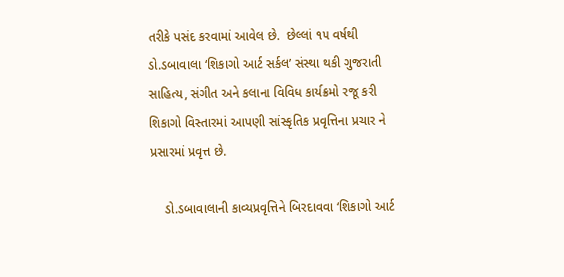તરીકે પસંદ કરવામાં આવેલ છે.  છેલ્લાં ૧૫ વર્ષથી ડો.ડબાવાલા ‘શિકાગો આર્ટ સર્કલ’ સંસ્થા થકી ગુજરાતી સાહિત્ય, સંગીત અને કલાના વિવિધ કાર્યક્રમો રજૂ કરી શિકાગો વિસ્તારમાં આપણી સાંસ્કૃતિક પ્રવૃત્તિના પ્રચાર ને પ્રસારમાં પ્રવૃત્ત છે.

    ડો.ડબાવાલાની કાવ્યપ્રવૃત્તિને બિરદાવવા ‘શિકાગો આર્ટ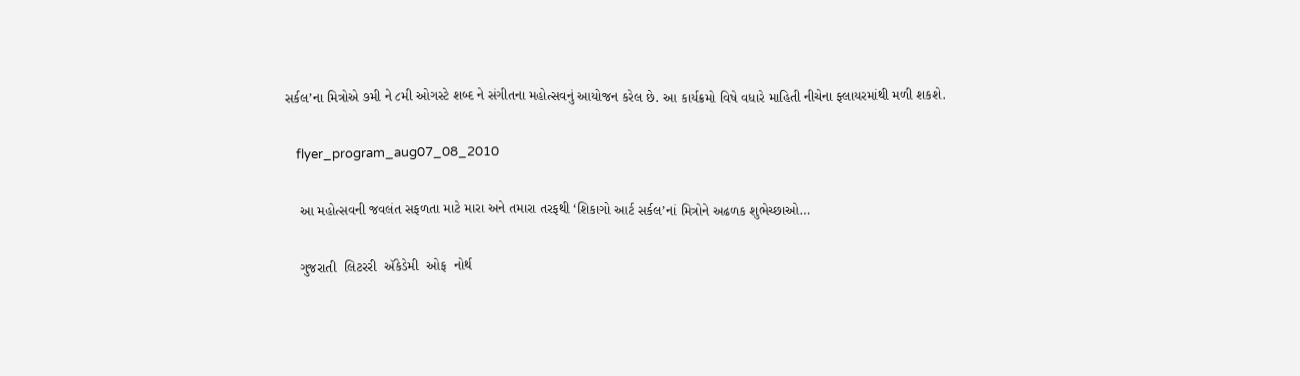સર્કલ’ના મિત્રોએ ૭મી ને ૮મી ઓગસ્ટે શબ્દ ને સંગીતના મહોત્સવનું આયોજન કરેલ છે. આ કાર્યક્રમો વિષે વધારે માહિતી નીચેના ફ્લાયરમાંથી મળી શકશે.

    flyer_program_aug07_08_2010

    આ મહોત્સવની જવલંત સફળતા માટે મારા અને તમારા તરફથી ‘શિકાગો આર્ટ સર્કલ’નાં મિત્રોને અઢળક શુભેચ્છાઓ…

    ગુજરાતી  લિટરરી  ઍકેડેમી  ઓફ  નોર્થ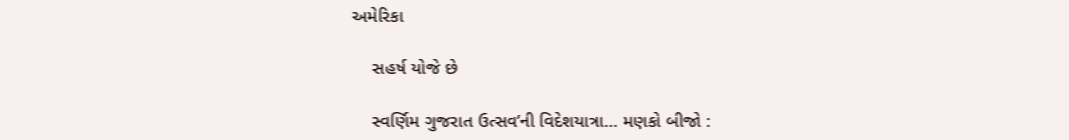અમેરિકા

    સહર્ષ યોજે છે

    સ્વર્ણિમ ગુજરાત ઉત્સવ’ની વિદેશયાત્રા… મણકો બીજો :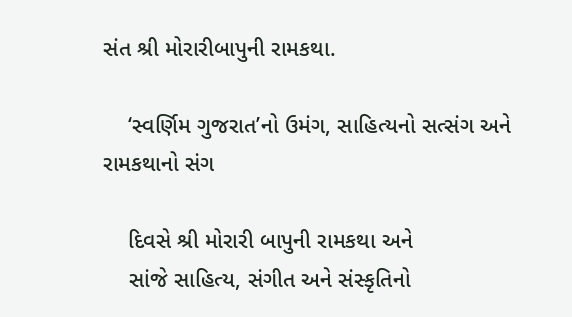સંત શ્રી મોરારીબાપુની રામકથા.

    ‘સ્વર્ણિમ ગુજરાત’નો ઉમંગ, સાહિત્યનો સત્સંગ અને રામકથાનો સંગ

    દિવસે શ્રી મોરારી બાપુની રામકથા અને
    સાંજે સાહિત્ય, સંગીત અને સંસ્કૃતિનો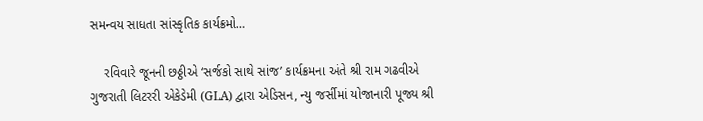સમન્વય સાધતા સાંસ્કૃતિક કાર્યક્રમો…

    રવિવારે જૂનની છઠ્ઠીએ ‘સર્જકો સાથે સાંજ’ કાર્યક્રમના અંતે શ્રી રામ ગઢવીએ ગુજરાતી લિટરરી એકેડેમી (GLA) દ્વારા એડિસન, ન્યુ જર્સીમાં યોજાનારી પૂજ્ય શ્રી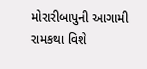મોરારીબાપુની આગામી રામકથા વિશે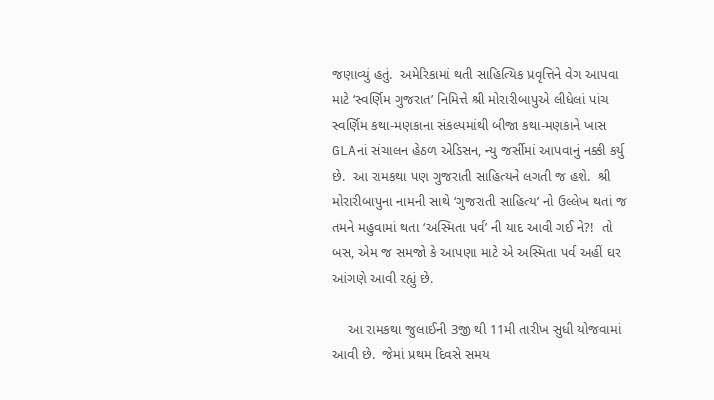જણાવ્યું હતું.  અમેરિકામાં થતી સાહિત્યિક પ્રવૃત્તિને વેગ આપવા માટે ‘સ્વર્ણિમ ગુજરાત’ નિમિત્તે શ્રી મોરારીબાપુએ લીધેલાં પાંચ સ્વર્ણિમ કથા-મણકાના સંકલ્પમાંથી બીજા કથા-મણકાને ખાસ GLAનાં સંચાલન હેઠળ એડિસન, ન્યુ જર્સીમાં આપવાનું નક્કી કર્યુ છે.  આ રામકથા પણ ગુજરાતી સાહિત્યને લગતી જ હશે.  શ્રી મોરારીબાપુના નામની સાથે ‘ગુજરાતી સાહિત્ય’ નો ઉલ્લેખ થતાં જ તમને મહુવામાં થતા ‘અસ્મિતા પર્વ’ ની યાદ આવી ગઈ ને?!  તો બસ, એમ જ સમજો કે આપણા માટે એ અસ્મિતા પર્વ અહીં ઘર આંગણે આવી રહ્યું છે.

    આ રામકથા જુલાઈની 3જી થી 11મી તારીખ સુધી યોજવામાં આવી છે.  જેમાં પ્રથમ દિવસે સમય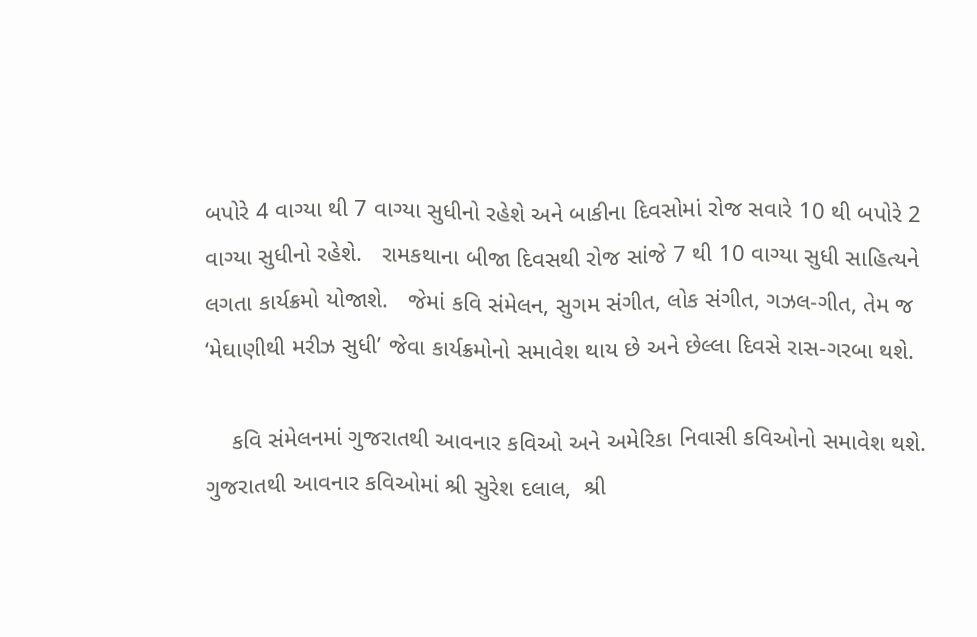બપોરે 4 વાગ્યા થી 7 વાગ્યા સુધીનો રહેશે અને બાકીના દિવસોમાં રોજ સવારે 10 થી બપોરે 2 વાગ્યા સુધીનો રહેશે.   રામકથાના બીજા દિવસથી રોજ સાંજે 7 થી 10 વાગ્યા સુધી સાહિત્યને લગતા કાર્યક્રમો યોજાશે.   જેમાં કવિ સંમેલન, સુગમ સંગીત, લોક સંગીત, ગઝલ-ગીત, તેમ જ ‘મેઘાણીથી મરીઝ સુધી’ જેવા કાર્યક્રમોનો સમાવેશ થાય છે અને છેલ્લા દિવસે રાસ-ગરબા થશે.

    કવિ સંમેલનમાં ગુજરાતથી આવનાર કવિઓ અને અમેરિકા નિવાસી કવિઓનો સમાવેશ થશે.  ગુજરાતથી આવનાર કવિઓમાં શ્રી સુરેશ દલાલ,  શ્રી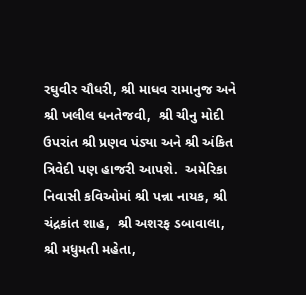રઘુવીર ચૌધરી, શ્રી માધવ રામાનુજ અને શ્રી ખલીલ ધનતેજવી,  શ્રી ચીનુ મોદી ઉપરાંત શ્રી પ્રણવ પંડ્યા અને શ્રી અંકિત ત્રિવેદી પણ હાજરી આપશે.  અમેરિકા નિવાસી કવિઓમાં શ્રી પન્ના નાયક, શ્રી ચંદ્રકાંત શાહ,  શ્રી અશરફ ડબાવાલા, શ્રી મધુમતી મહેતા,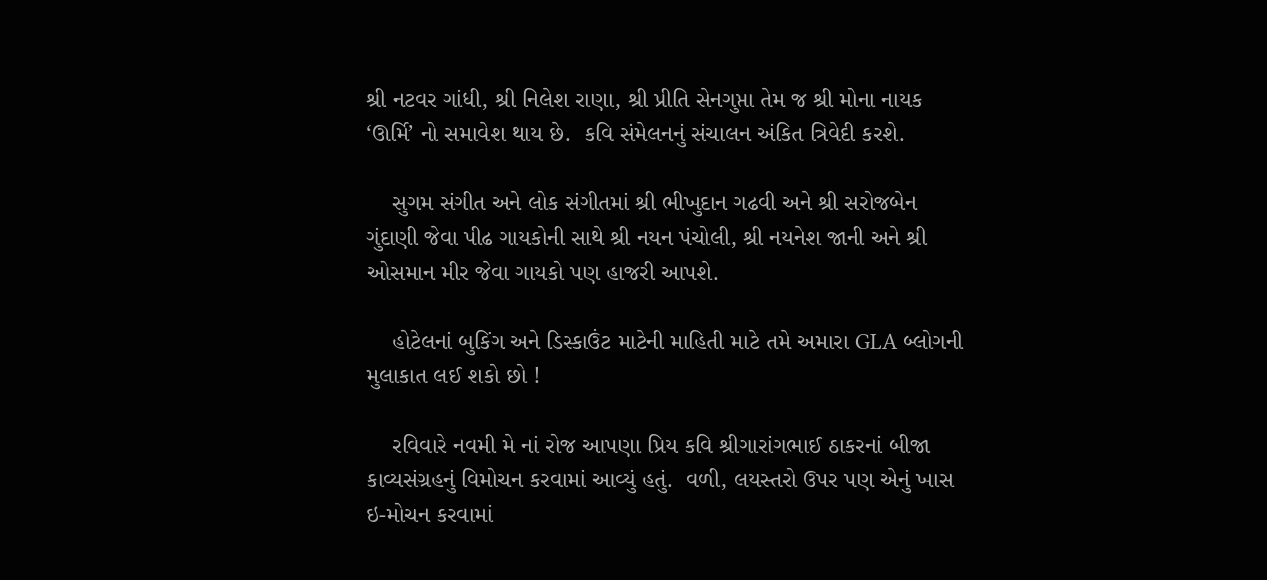શ્રી નટવર ગાંધી, શ્રી નિલેશ રાણા, શ્રી પ્રીતિ સેનગુપ્તા તેમ જ શ્રી મોના નાયક ‘ઊર્મિ’ નો સમાવેશ થાય છે.  કવિ સંમેલનનું સંચાલન અંકિત ત્રિવેદી કરશે.

    સુગમ સંગીત અને લોક સંગીતમાં શ્રી ભીખુદાન ગઢવી અને શ્રી સરોજબેન ગુંદાણી જેવા પીઢ ગાયકોની સાથે શ્રી નયન પંચોલી, શ્રી નયનેશ જાની અને શ્રી ઓસમાન મીર જેવા ગાયકો પણ હાજરી આપશે.

    હોટેલનાં બુકિંગ અને ડિસ્કાઉંટ માટેની માહિતી માટે તમે અમારા GLA બ્લોગની મુલાકાત લઈ શકો છો !

    રવિવારે નવમી મે નાં રોજ આપણા પ્રિય કવિ શ્રીગારાંગભાઈ ઠાકરનાં બીજા કાવ્યસંગ્રહનું વિમોચન કરવામાં આવ્યું હતું.  વળી, લયસ્તરો ઉપર પણ એનું ખાસ ઇ-મોચન કરવામાં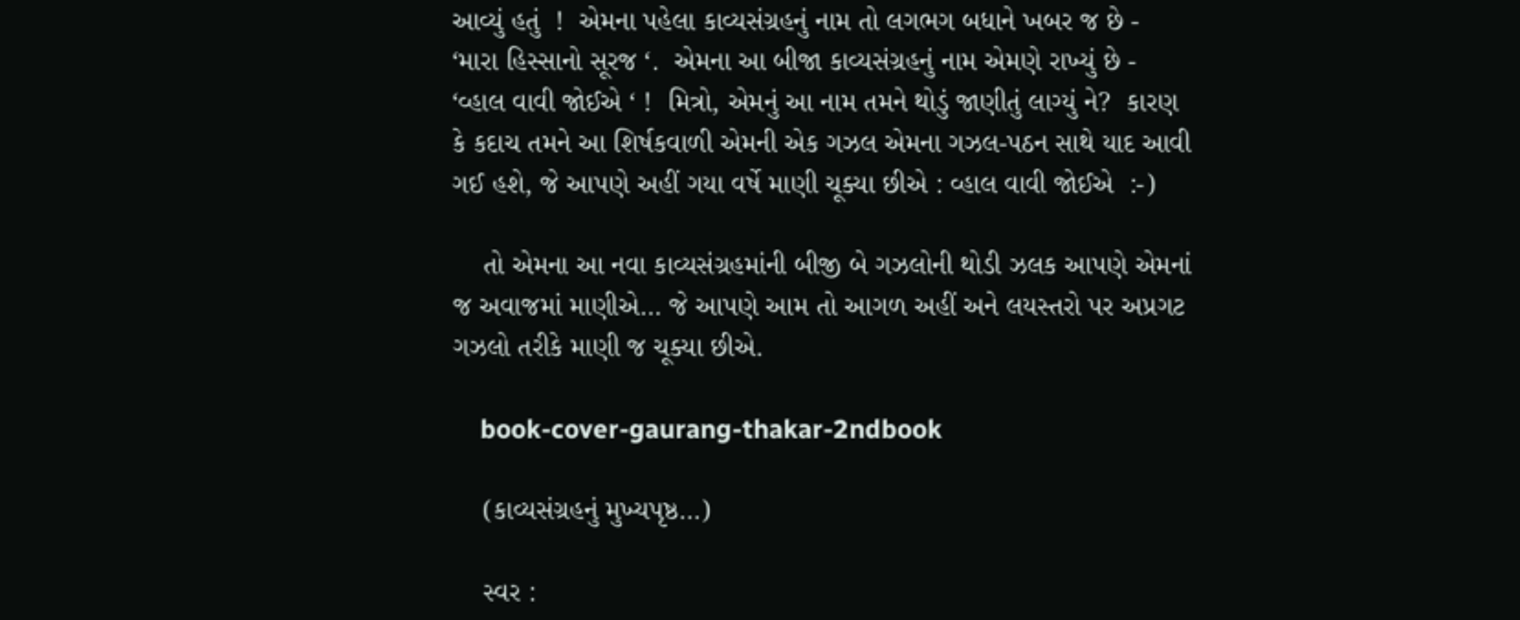આવ્યું હતું  !  એમના પહેલા કાવ્યસંગ્રહનું નામ તો લગભગ બધાને ખબર જ છે - ‘મારા હિસ્સાનો સૂરજ ‘.  એમના આ બીજા કાવ્યસંગ્રહનું નામ એમણે રાખ્યું છે - ‘વ્હાલ વાવી જોઈએ ‘ !  મિત્રો, એમનું આ નામ તમને થોડું જાણીતું લાગ્યું ને?  કારણ કે કદાચ તમને આ શિર્ષકવાળી એમની એક ગઝલ એમના ગઝલ-પઠન સાથે યાદ આવી ગઈ હશે, જે આપણે અહીં ગયા વર્ષે માણી ચૂક્યા છીએ : વ્હાલ વાવી જોઈએ  :-)

    તો એમના આ નવા કાવ્યસંગ્રહમાંની બીજી બે ગઝલોની થોડી ઝલક આપણે એમનાં જ અવાજમાં માણીએ… જે આપણે આમ તો આગળ અહીં અને લયસ્તરો પર અપ્રગટ ગઝલો તરીકે માણી જ ચૂક્યા છીએ.

    book-cover-gaurang-thakar-2ndbook

    (કાવ્યસંગ્રહનું મુખ્યપૃષ્ઠ…)

    સ્વર :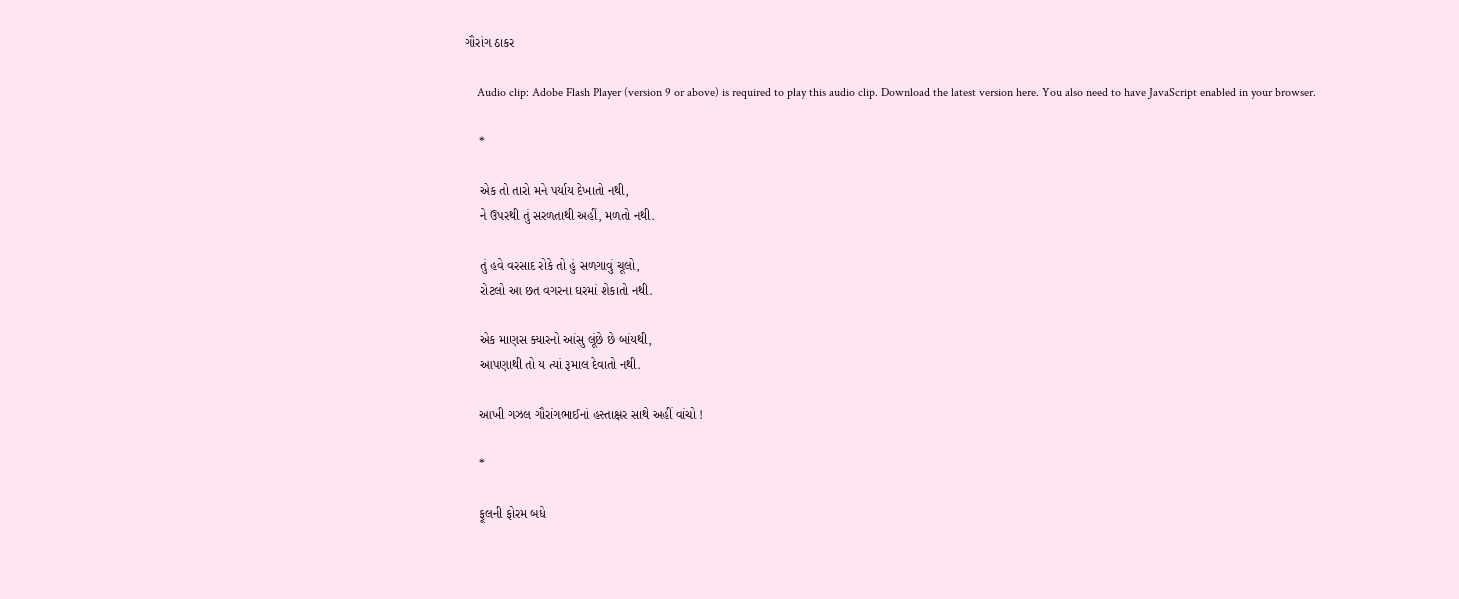ગૌરાંગ ઠાકર

    Audio clip: Adobe Flash Player (version 9 or above) is required to play this audio clip. Download the latest version here. You also need to have JavaScript enabled in your browser.

    *

    એક તો તારો મને પર્યાય દેખાતો નથી,
    ને ઉપરથી તું સરળતાથી અહીં, મળતો નથી.

    તું હવે વરસાદ રોકે તો હું સળગાવું ચૂલો,
    રોટલો આ છત વગરના ઘરમાં શેકાતો નથી.

    એક માણસ ક્યારનો આંસુ લૂંછે છે બાંયથી,
    આપણાથી તો ય ત્યાં રૂમાલ દેવાતો નથી.

    આખી ગઝલ ગૌરાંગભાઈનાં હસ્તાક્ષર સાથે અહીં વાંચો !

    *

    ફૂલની ફોરમ બધે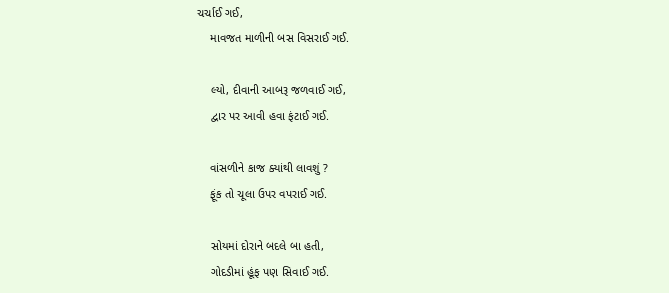ચર્ચાઈ ગઈ,
    માવજત માળીની બસ વિસરાઈ ગઈ.

    લ્યો, દીવાની આબરૂ જળવાઈ ગઈ,
    દ્વાર પર આવી હવા ફંટાઈ ગઈ.

    વાંસળીને કાજ ક્યાંથી લાવશું ?
    ફૂંક તો ચૂલા ઉપર વપરાઈ ગઈ.

    સોયમાં દોરાને બદલે બા હતી,
    ગોદડીમાં હૂંફ પણ સિવાઈ ગઈ.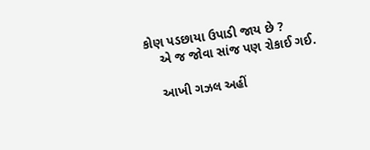કોણ પડછાયા ઉપાડી જાય છે ?
    એ જ જોવા સાંજ પણ રોકાઈ ગઈ.

    આખી ગઝલ અહીં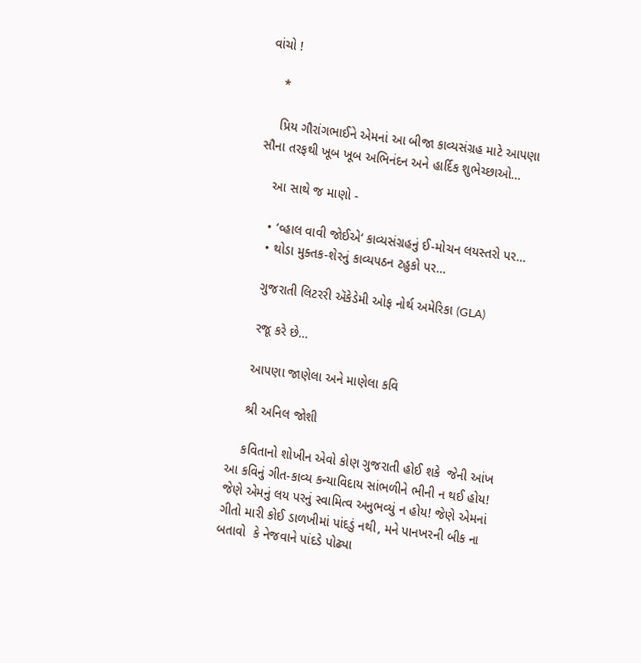વાંચો !

    *

    પ્રિય ગૌરાંગભાઈને એમનાં આ બીજા કાવ્યસંગ્રહ માટે આપણા સૌના તરફથી ખૂબ ખૂબ અભિનંદન અને હાર્દિક શુભેચ્છાઓ…

    આ સાથે જ માણો -

    • ‘વ્હાલ વાવી જોઈએ‘ કાવ્યસંગ્રહનું ઈ-મોચન લયસ્તરો પર…
    • થોડા મુક્તક-શેરનું કાવ્યપઠન ટહુકો પર…

    ગુજરાતી લિટરરી ઍકેડેમી ઓફ નોર્થ અમેરિકા (GLA)

    રજૂ કરે છે…

    આપણા જાણેલા અને માણેલા કવિ

    શ્રી અનિલ જોશી

    કવિતાનો શોખીન એવો કોણ ગુજરાતી હોઈ શકે  જેની આંખ આ કવિનું ગીત-કાવ્ય કન્યાવિદાય સાંભળીને ભીની ન થઈ હોય! જેણે એમનું લય પરનું સ્વામિત્વ અનુભવ્યું ન હોય! જેણે એમનાં ગીતો મારી કોઈ ડાળખીમાં પાંદડું નથી, મને પાનખરની બીક ના બતાવો  કે નેજવાને પાંદડે પોઢ્યા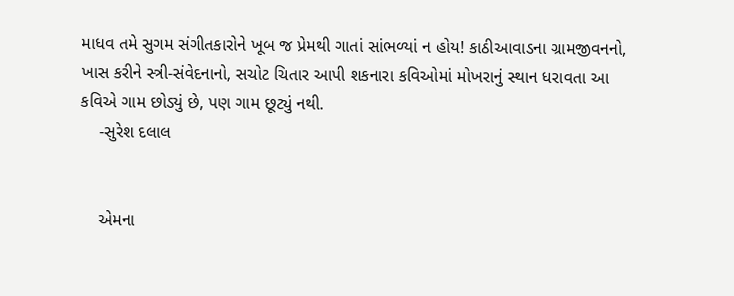માધવ તમે સુગમ સંગીતકારોને ખૂબ જ પ્રેમથી ગાતાં સાંભળ્યાં ન હોય! કાઠીઆવાડના ગ્રામજીવનનો, ખાસ કરીને સ્ત્રી-સંવેદનાનો, સચોટ ચિતાર આપી શકનારા કવિઓમાં મોખરાનું સ્થાન ધરાવતા આ કવિએ ગામ છોડ્યું છે, પણ ગામ છૂટ્યું નથી.
    -સુરેશ દલાલ


    એમના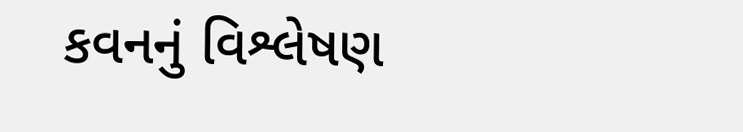કવનનું વિશ્લેષણ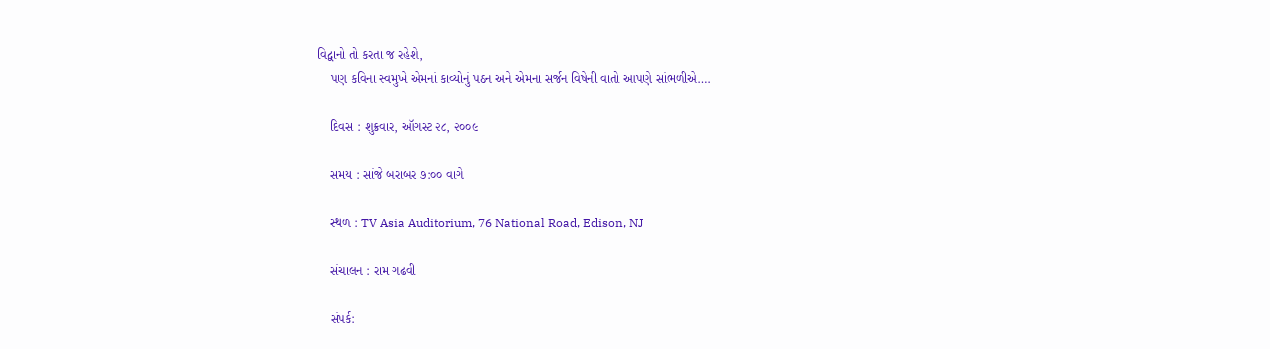વિદ્વાનો તો કરતા જ રહેશે,
    પણ કવિના સ્વમુખે એમનાં કાવ્યોનું પઠન અને એમના સર્જન વિષેની વાતો આપણે સાંભળીએ….

    દિવસ : શુક્રવાર, ઑગસ્ટ ૨૮, ૨૦૦૯

    સમય : સાંજે બરાબર ૭:૦૦ વાગે

    સ્થળ : TV Asia Auditorium, 76 National Road, Edison, NJ

    સંચાલન : રામ ગઢવી

    સંપર્ક: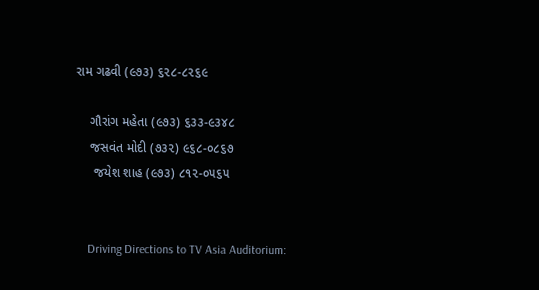રામ ગઢવી (૯૭૩) ૬૨૮-૮૨૬૯

    ગૌરાંગ મહેતા (૯૭૩) ૬૩૩-૯૩૪૮
    જસવંત મોદી (૭૩૨) ૯૬૮-૦૮૬૭
     જયેશ શાહ (૯૭૩) ૮૧૨-૦૫૬૫


    Driving Directions to TV Asia Auditorium: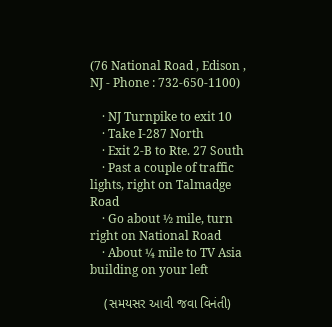(76 National Road , Edison , NJ - Phone : 732-650-1100)

    · NJ Turnpike to exit 10
    · Take I-287 North
    · Exit 2-B to Rte. 27 South
    · Past a couple of traffic lights, right on Talmadge Road
    · Go about ½ mile, turn right on National Road
    · About ¼ mile to TV Asia building on your left

    (સમયસર આવી જવા વિનંતી)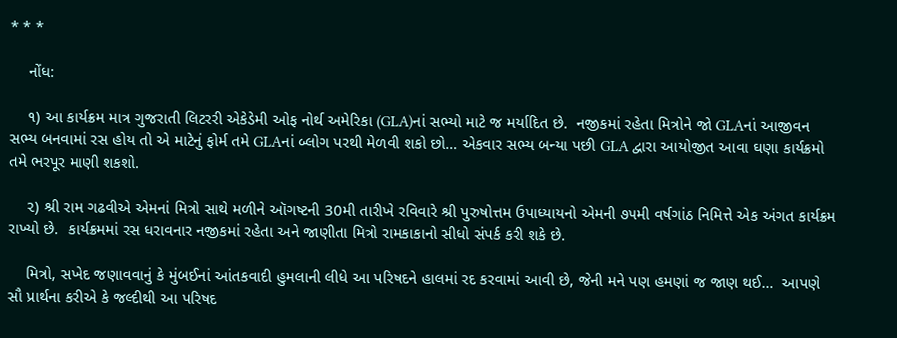* * *

    નોંધ:

    ૧) આ કાર્યક્રમ માત્ર ગુજરાતી લિટરરી એકેડેમી ઓફ નોર્થ અમેરિકા (GLA)નાં સભ્યો માટે જ મર્યાદિત છે.  નજીકમાં રહેતા મિત્રોને જો GLAનાં આજીવન સભ્ય બનવામાં રસ હોય તો એ માટેનું ફોર્મ તમે GLAનાં બ્લોગ પરથી મેળવી શકો છો… એકવાર સભ્ય બન્યા પછી GLA દ્વારા આયોજીત આવા ઘણા કાર્યક્રમો તમે ભરપૂર માણી શકશો.

    ૨) શ્રી રામ ગઢવીએ એમનાં મિત્રો સાથે મળીને ઑગષ્ટની 30મી તારીખે રવિવારે શ્રી પુરુષોત્તમ ઉપાધ્યાયનો એમની ૭૫મી વર્ષગાંઠ નિમિત્તે એક અંગત કાર્યક્રમ રાખ્યો છે.  કાર્યક્રમમાં રસ ધરાવનાર નજીકમાં રહેતા અને જાણીતા મિત્રો રામકાકાનો સીધો સંપર્ક કરી શકે છે.

    મિત્રો, સખેદ જણાવવાનું કે મુંબઈનાં આંતકવાદી હુમલાની લીધે આ પરિષદને હાલમાં રદ કરવામાં આવી છે, જેની મને પણ હમણાં જ જાણ થઈ…  આપણે સૌ પ્રાર્થના કરીએ કે જલ્દીથી આ પરિષદ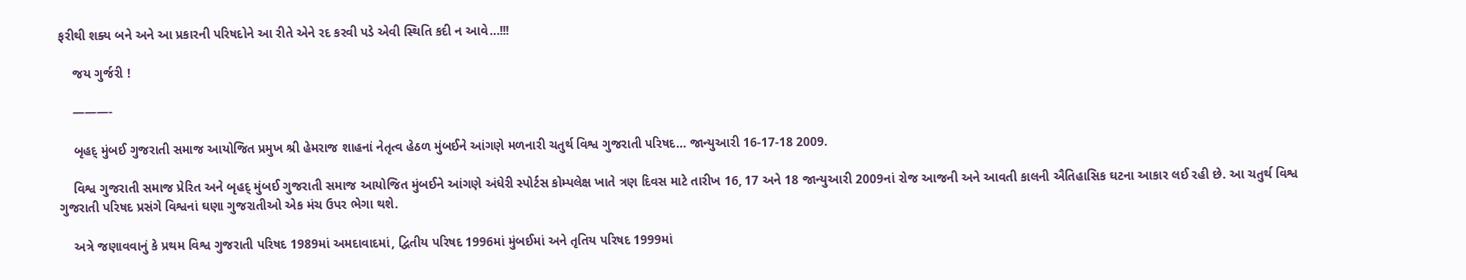ફરીથી શક્ય બને અને આ પ્રકારની પરિષદોને આ રીતે એને રદ કરવી પડે એવી સ્થિતિ કદી ન આવે…!!!

    જય ગુર્જરી !

    ———-

    બૃહદ્ મુંબઈ ગુજરાતી સમાજ આયોજિત પ્રમુખ શ્રી હેમરાજ શાહનાં નેતૃત્વ હેઠળ મુંબઈને આંગણે મળનારી ચતુર્થ વિશ્વ ગુજરાતી પરિષદ… જાન્યુઆરી 16-17-18 2009.

    વિશ્વ ગુજરાતી સમાજ પ્રેરિત અને બૃહદ્ મુંબઈ ગુજરાતી સમાજ આયોજિત મુંબઈને આંગણે અંધેરી સ્પોર્ટસ કોમ્પલેક્ષ ખાતે ત્રણ દિવસ માટે તારીખ 16, 17 અને 18 જાન્યુઆરી 2009નાં રોજ આજની અને આવતી કાલની ઐતિહાસિક ઘટના આકાર લઈ રહી છે. આ ચતુર્થ વિશ્વ ગુજરાતી પરિષદ પ્રસંગે વિશ્વનાં ઘણા ગુજરાતીઓ એક મંચ ઉપર ભેગા થશે.

    અત્રે જણાવવાનું કે પ્રથમ વિશ્વ ગુજરાતી પરિષદ 1989માં અમદાવાદમાં, દ્વિતીય પરિષદ 1996માં મુંબઈમાં અને તૃતિય પરિષદ 1999માં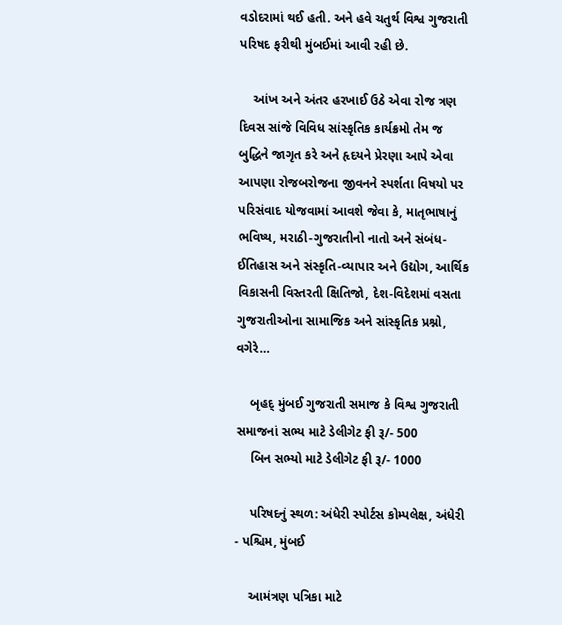વડોદરામાં થઈ હતી. અને હવે ચતુર્થ વિશ્વ ગુજરાતી પરિષદ ફરીથી મુંબઈમાં આવી રહી છે.

    આંખ અને અંતર હરખાઈ ઉઠે એવા રોજ ત્રણ દિવસ સાંજે વિવિધ સાંસ્કૃતિક કાર્યક્રમો તેમ જ બુદ્ધિને જાગૃત કરે અને હૃદયને પ્રેરણા આપે એવા આપણા રોજબરોજના જીવનને સ્પર્શતા વિષયો પર પરિસંવાદ યોજવામાં આવશે જેવા કે, માતૃભાષાનું ભવિષ્ય, મરાઠી-ગુજરાતીનો નાતો અને સંબંધ-ઈતિહાસ અને સંસ્કૃતિ-વ્યાપાર અને ઉદ્યોગ, આર્થિક વિકાસની વિસ્તરતી ક્ષિતિજો, દેશ-વિદેશમાં વસતા ગુજરાતીઓના સામાજિક અને સાંસ્કૃતિક પ્રશ્નો, વગેરે…

    બૃહદ્ મુંબઈ ગુજરાતી સમાજ કે વિશ્વ ગુજરાતી સમાજનાં સભ્ય માટે ડેલીગેટ ફી રૂ/- 500
    બિન સભ્યો માટે ડેલીગેટ ફી રૂ/- 1000

    પરિષદનું સ્થળ: અંધેરી સ્પોર્ટસ કોમ્પલેક્ષ, અંધેરી - પશ્ચિમ, મુંબઈ

    આમંત્રણ પત્રિકા માટે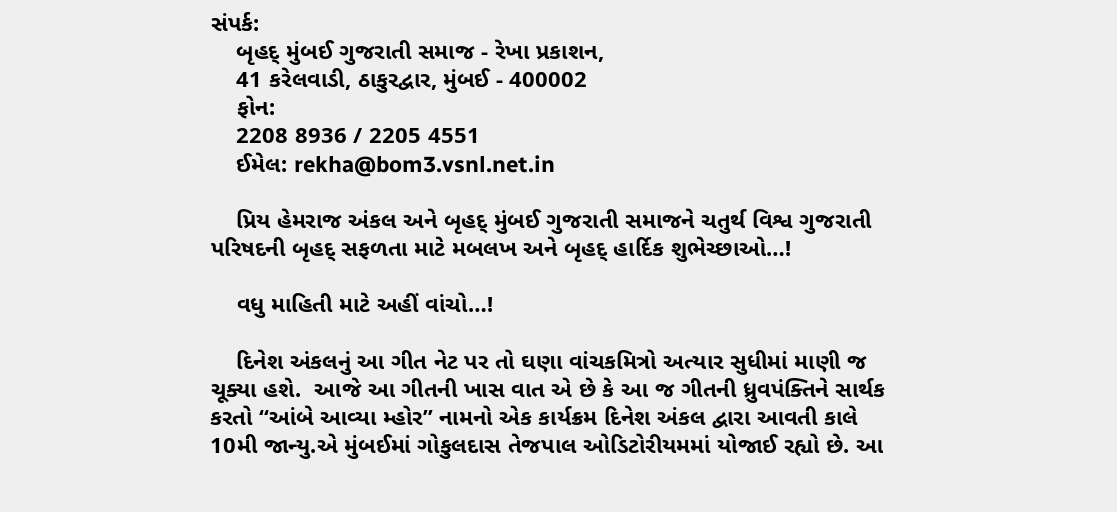સંપર્ક:
    બૃહદ્ મુંબઈ ગુજરાતી સમાજ - રેખા પ્રકાશન,
    41 કરેલવાડી, ઠાકુરદ્વાર, મુંબઈ - 400002
    ફોન:
    2208 8936 / 2205 4551
    ઈમેલ: rekha@bom3.vsnl.net.in

    પ્રિય હેમરાજ અંકલ અને બૃહદ્ મુંબઈ ગુજરાતી સમાજને ચતુર્થ વિશ્વ ગુજરાતી પરિષદની બૃહદ્ સફળતા માટે મબલખ અને બૃહદ્ હાર્દિક શુભેચ્છાઓ…!

    વધુ માહિતી માટે અહીં વાંચો…!

    દિનેશ અંકલનું આ ગીત નેટ પર તો ઘણા વાંચકમિત્રો અત્યાર સુધીમાં માણી જ ચૂક્યા હશે.  આજે આ ગીતની ખાસ વાત એ છે કે આ જ ગીતની ધ્રુવપંક્તિને સાર્થક કરતો “આંબે આવ્યા મ્હોર” નામનો એક કાર્યક્રમ દિનેશ અંકલ દ્વારા આવતી કાલે 10મી જાન્યુ.એ મુંબઈમાં ગોકુલદાસ તેજપાલ ઓડિટોરીયમમાં યોજાઈ રહ્યો છે. આ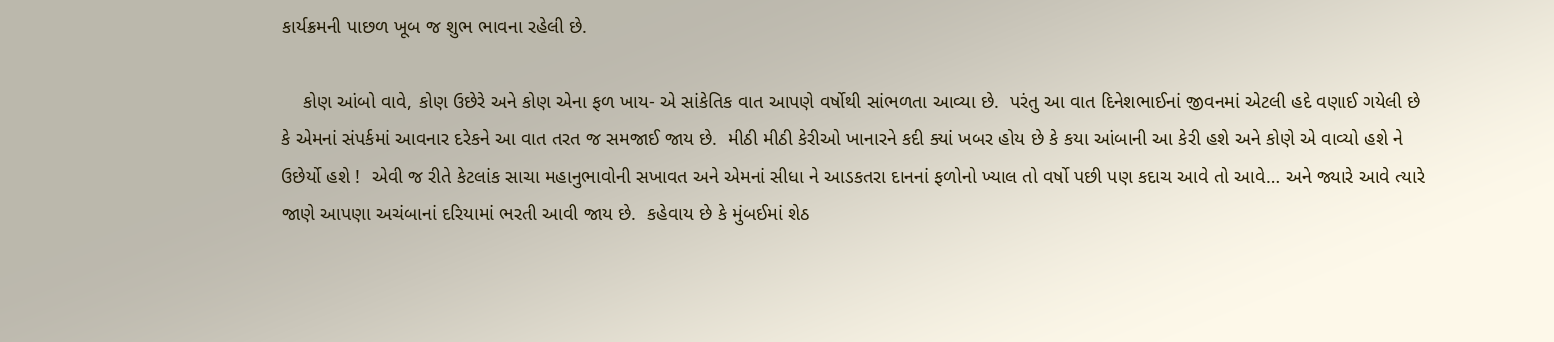કાર્યક્રમની પાછળ ખૂબ જ શુભ ભાવના રહેલી છે.

    કોણ આંબો વાવે, કોણ ઉછેરે અને કોણ એના ફળ ખાય- એ સાંકેતિક વાત આપણે વર્ષોથી સાંભળતા આવ્યા છે.  પરંતુ આ વાત દિનેશભાઈનાં જીવનમાં એટલી હદે વણાઈ ગયેલી છે કે એમનાં સંપર્કમાં આવનાર દરેકને આ વાત તરત જ સમજાઈ જાય છે.  મીઠી મીઠી કેરીઓ ખાનારને કદી ક્યાં ખબર હોય છે કે કયા આંબાની આ કેરી હશે અને કોણે એ વાવ્યો હશે ને ઉછેર્યો હશે !  એવી જ રીતે કેટલાંક સાચા મહાનુભાવોની સખાવત અને એમનાં સીધા ને આડકતરા દાનનાં ફળોનો ખ્યાલ તો વર્ષો પછી પણ કદાચ આવે તો આવે… અને જ્યારે આવે ત્યારે જાણે આપણા અચંબાનાં દરિયામાં ભરતી આવી જાય છે.  કહેવાય છે કે મુંબઈમાં શેઠ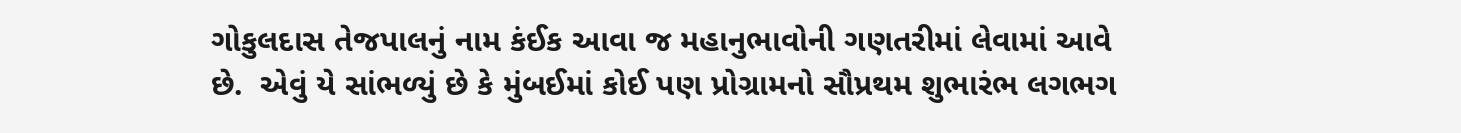ગોકુલદાસ તેજપાલનું નામ કંઈક આવા જ મહાનુભાવોની ગણતરીમાં લેવામાં આવે છે.  એવું યે સાંભળ્યું છે કે મુંબઈમાં કોઈ પણ પ્રોગ્રામનો સૌપ્રથમ શુભારંભ લગભગ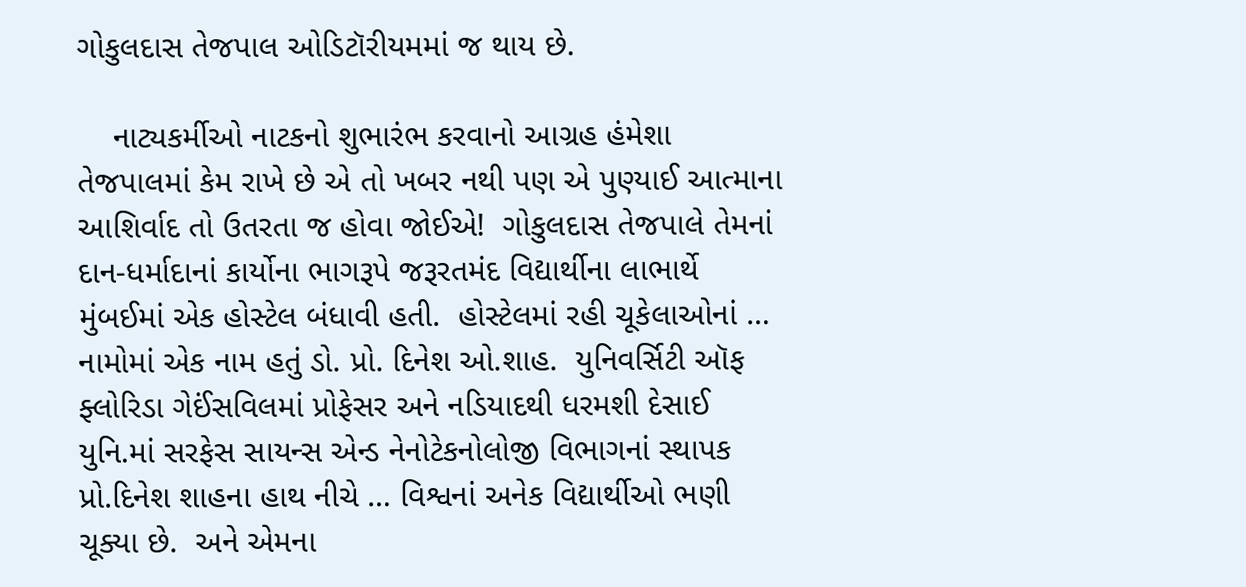ગોકુલદાસ તેજપાલ ઓડિટૉરીયમમાં જ થાય છે.

    નાટ્યકર્મીઓ નાટકનો શુભારંભ કરવાનો આગ્રહ હંમેશા તેજપાલમાં કેમ રાખે છે એ તો ખબર નથી પણ એ પુણ્યાઈ આત્માના આશિર્વાદ તો ઉતરતા જ હોવા જોઈએ!  ગોકુલદાસ તેજપાલે તેમનાં દાન-ધર્માદાનાં કાર્યોના ભાગરૂપે જરૂરતમંદ વિદ્યાર્થીના લાભાર્થે મુંબઈમાં એક હોસ્ટેલ બંધાવી હતી.  હોસ્ટેલમાં રહી ચૂકેલાઓનાં … નામોમાં એક નામ હતું ડો. પ્રો. દિનેશ ઓ.શાહ.  યુનિવર્સિટી ઑફ ફ્લોરિડા ગેઈંસવિલમાં પ્રોફેસર અને નડિયાદથી ધરમશી દેસાઈ યુનિ.માં સરફેસ સાયન્સ એન્ડ નેનોટેકનોલોજી વિભાગનાં સ્થાપક પ્રો.દિનેશ શાહના હાથ નીચે … વિશ્વનાં અનેક વિદ્યાર્થીઓ ભણી ચૂક્યા છે.  અને એમના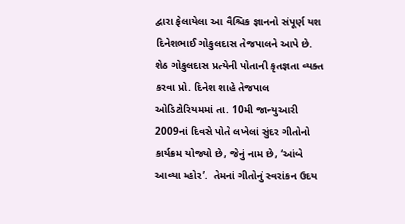દ્વારા ફેલાયેલા આ વૈશ્ચિક જ્ઞાનનો સંપૂર્ણ યશ દિનેશભાઈ ગોકુલદાસ તેજપાલને આપે છે.  શેઠ ગોકુલદાસ પ્રત્યેની પોતાની કૃતજ્ઞતા વ્યક્ત કરવા પ્રો. દિનેશ શાહે તેજપાલ ઓડિટોરિયમમાં તા. 10મી જાન્યુઆરી 2009નાં દિવસે પોતે લખેલાં સુંદર ગીતોનો કાર્યક્રમ યોજ્યો છે, જેનું નામ છે, ‘આંબે આવ્યા મ્હોર’.  તેમનાં ગીતોનું સ્વરાંકન ઉદય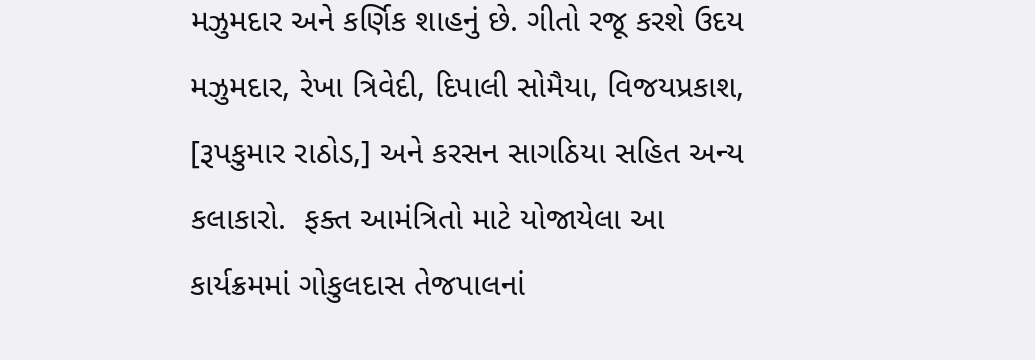મઝુમદાર અને કર્ણિક શાહનું છે. ગીતો રજૂ કરશે ઉદય મઝુમદાર, રેખા ત્રિવેદી, દિપાલી સોમૈયા, વિજયપ્રકાશ, [રૂપકુમાર રાઠોડ,] અને કરસન સાગઠિયા સહિત અન્ય કલાકારો.  ફક્ત આમંત્રિતો માટે યોજાયેલા આ કાર્યક્રમમાં ગોકુલદાસ તેજપાલનાં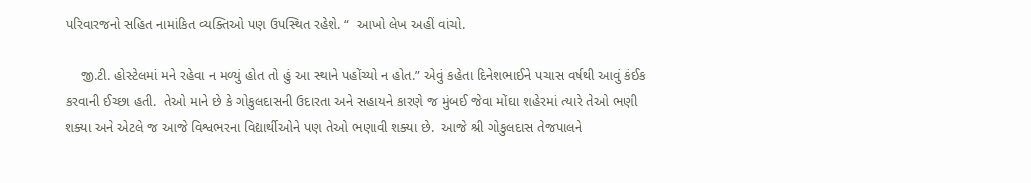પરિવારજનો સહિત નામાંકિત વ્યક્તિઓ પણ ઉપસ્થિત રહેશે. “  આખો લેખ અહીં વાંચો.

    જી.ટી. હોસ્ટેલમાં મને રહેવા ન મળ્યું હોત તો હું આ સ્થાને પહોંચ્યો ન હોત.” એવું કહેતા દિનેશભાઈને પચાસ વર્ષથી આવું કંઈક કરવાની ઈચ્છા હતી.  તેઓ માને છે કે ગોકુલદાસની ઉદારતા અને સહાયને કારણે જ મુંબઈ જેવા મોંઘા શહેરમાં ત્યારે તેઓ ભણી શક્યા અને એટલે જ આજે વિશ્વભરના વિદ્યાર્થીઓને પણ તેઓ ભણાવી શક્યા છે.  આજે શ્રી ગોકુલદાસ તેજપાલને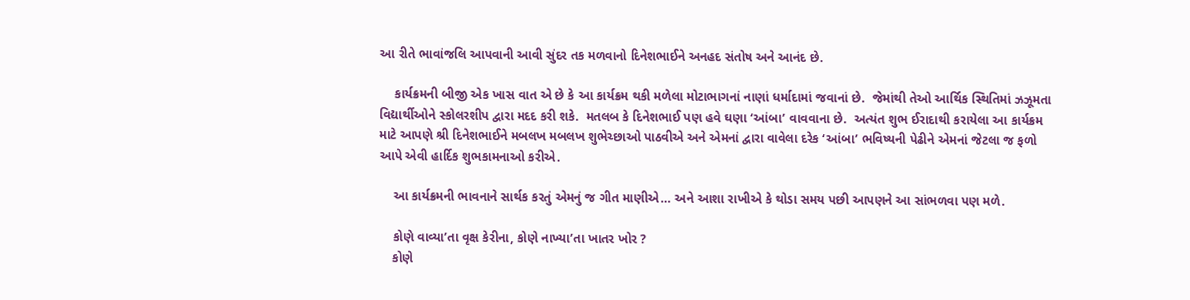આ રીતે ભાવાંજલિ આપવાની આવી સુંદર તક મળવાનો દિનેશભાઈને અનહદ સંતોષ અને આનંદ છે.

    કાર્યક્રમની બીજી એક ખાસ વાત એ છે કે આ કાર્યક્રમ થકી મળેલા મોટાભાગનાં નાણાં ધર્માદામાં જવાનાં છે.  જેમાંથી તેઓ આર્થિક સ્થિતિમાં ઝઝૂમતા વિદ્યાર્થીઓને સ્કોલરશીપ દ્વારા મદદ કરી શકે.  મતલબ કે દિનેશભાઈ પણ હવે ઘણા ‘આંબા’ વાવવાના છે.  અત્યંત શુભ ઈરાદાથી કરાયેલા આ કાર્યક્રમ માટે આપણે શ્રી દિનેશભાઈને મબલખ મબલખ શુભેચ્છાઓ પાઠવીએ અને એમનાં દ્વારા વાવેલા દરેક ‘આંબા’ ભવિષ્યની પેઢીને એમનાં જેટલા જ ફળો આપે એવી હાર્દિક શુભકામનાઓ કરીએ.

    આ કાર્યક્રમની ભાવનાને સાર્થક કરતું એમનું જ ગીત માણીએ… અને આશા રાખીએ કે થોડા સમય પછી આપણને આ સાંભળવા પણ મળે.

    કોણે વાવ્યા’તા વૃક્ષ કેરીના, કોણે નાખ્યા’તા ખાતર ખોર ?
    કોણે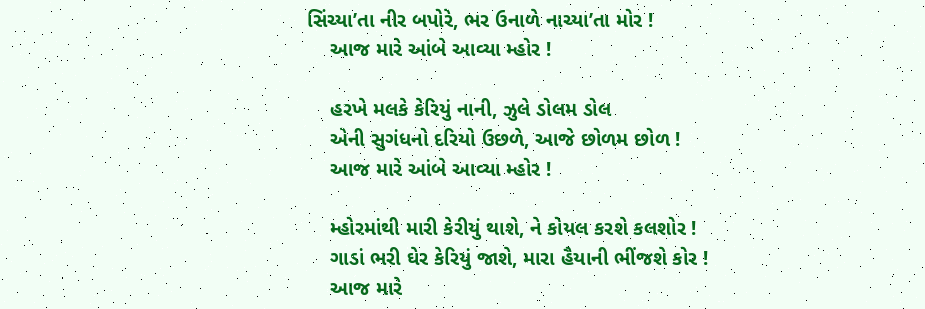સિંચ્યા’તા નીર બપોરે, ભર ઉનાળે નાચ્યા’તા મોર !
    આજ મારે આંબે આવ્યા મ્હોર !

    હરખે મલકે કેરિયું નાની, ઝુલે ડોલમ ડોલ
    એની સુગંધનો દરિયો ઉછળે, આજે છોળમ છોળ !
    આજ મારે આંબે આવ્યા મ્હોર !

    મ્હોરમાંથી મારી કેરીયું થાશે, ને કોયલ કરશે કલશોર !
    ગાડાં ભરી ઘેર કેરિયું જાશે, મારા હૈયાની ભીંજશે કોર !
    આજ મારે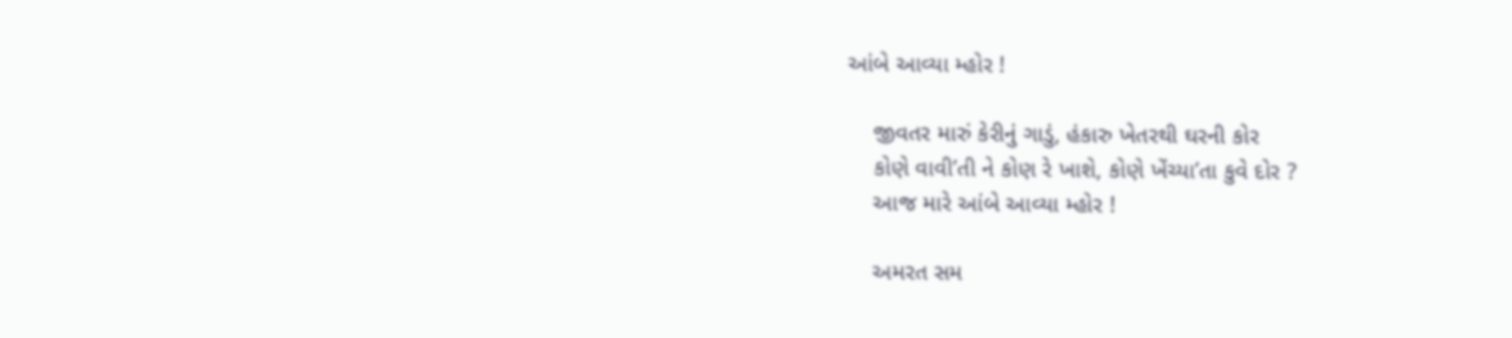આંબે આવ્યા મ્હોર !

    જીવતર મારું કેરીનું ગાડું, હંકારુ ખેતરથી ઘરની કોર
    કોણે વાવી’તી ને કોણ રે ખાશે, કોણે ખેંચ્યા’તા કુવે દોર ?
    આજ મારે આંબે આવ્યા મ્હોર !

    અમરત સમ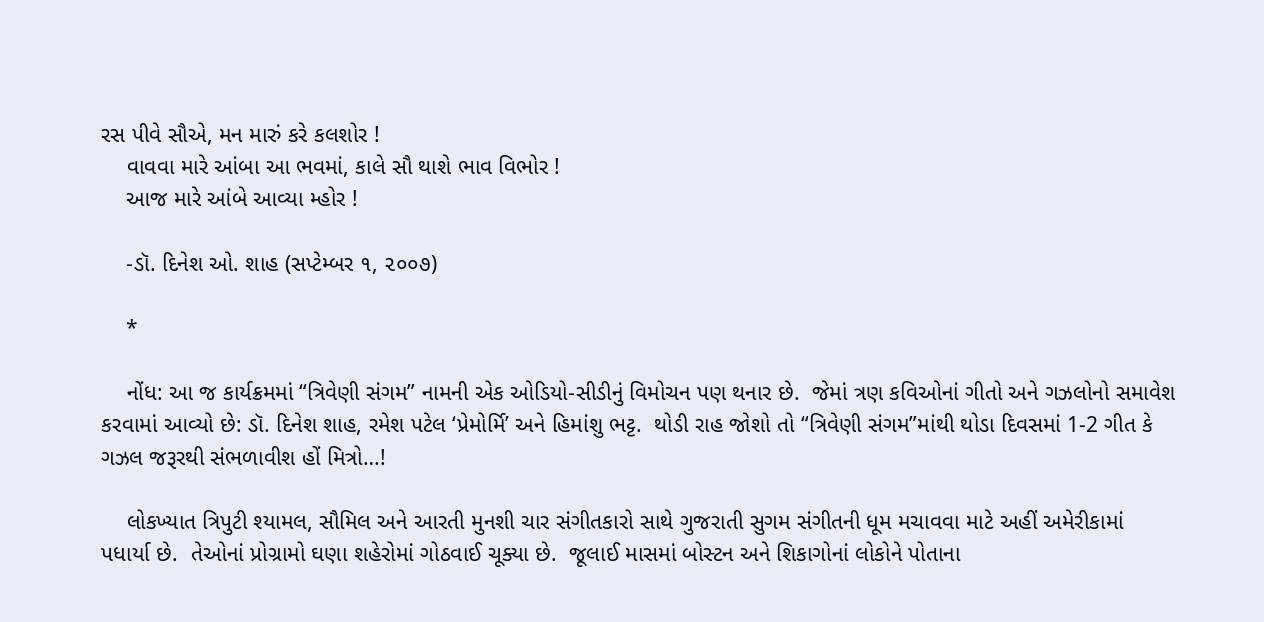રસ પીવે સૌએ, મન મારું કરે કલશોર !
    વાવવા મારે આંબા આ ભવમાં, કાલે સૌ થાશે ભાવ વિભોર !
    આજ મારે આંબે આવ્યા મ્હોર !

    -ડૉ. દિનેશ ઓ. શાહ (સપ્ટેમ્બર ૧, ૨૦૦૭)

    *

    નોંધ: આ જ કાર્યક્રમમાં “ત્રિવેણી સંગમ” નામની એક ઓડિયો-સીડીનું વિમોચન પણ થનાર છે.  જેમાં ત્રણ કવિઓનાં ગીતો અને ગઝલોનો સમાવેશ કરવામાં આવ્યો છે: ડૉ. દિનેશ શાહ, રમેશ પટેલ ‘પ્રેમોર્મિ’ અને હિમાંશુ ભટ્ટ.  થોડી રાહ જોશો તો “ત્રિવેણી સંગમ”માંથી થોડા દિવસમાં 1-2 ગીત કે ગઝલ જરૂરથી સંભળાવીશ હોં મિત્રો…!

    લોકખ્યાત ત્રિપુટી શ્યામલ, સૌમિલ અને આરતી મુનશી ચાર સંગીતકારો સાથે ગુજરાતી સુગમ સંગીતની ધૂમ મચાવવા માટે અહીં અમેરીકામાં પધાર્યા છે.  તેઓનાં પ્રોગ્રામો ઘણા શહેરોમાં ગોઠવાઈ ચૂક્યા છે.  જૂલાઈ માસમાં બોસ્ટન અને શિકાગોનાં લોકોને પોતાના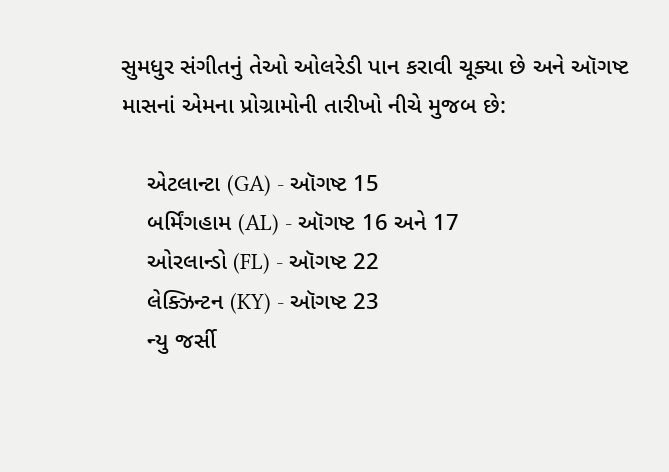સુમધુર સંગીતનું તેઓ ઓલરેડી પાન કરાવી ચૂક્યા છે અને ઑગષ્ટ માસનાં એમના પ્રોગ્રામોની તારીખો નીચે મુજબ છે:

    એટલાન્ટા (GA) - ઑગષ્ટ 15
    બર્મિંગહામ (AL) - ઑગષ્ટ 16 અને 17
    ઓરલાન્ડો (FL) - ઑગષ્ટ 22
    લેક્ઝિન્ટન (KY) - ઑગષ્ટ 23
    ન્યુ જર્સી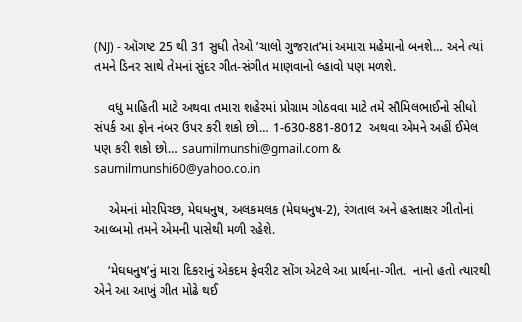(NJ) - ઑગષ્ટ 25 થી 31 સુધી તેઓ ’ચાલો ગુજરાત’માં અમારા મહેમાનો બનશે… અને ત્યાં તમને ડિનર સાથે તેમનાં સુંદર ગીત-સંગીત માણવાનો લ્હાવો પણ મળશે.

    વધુ માહિતી માટે અથવા તમારા શહેરમાં પ્રોગ્રામ ગોઠવવા માટે તમે સૌમિલભાઈનો સીધો સંપર્ક આ ફોન નંબર ઉપર કરી શકો છો… 1-630-881-8012  અથવા એમને અહીં ઈમેલ પણ કરી શકો છો… saumilmunshi@gmail.com & saumilmunshi60@yahoo.co.in

    એમનાં મોરપિચ્છ, મેઘધનુષ, અલકમલક (મેઘધનુષ-2), રંગતાલ અને હસ્તાક્ષર ગીતોનાં આલ્બમો તમને એમની પાસેથી મળી રહેશે.

    ‘મેઘધનુષ’નું મારા દિકરાનું એકદમ ફેવરીટ સોંગ એટલે આ પ્રાર્થના-ગીત.  નાનો હતો ત્યારથી એને આ આખું ગીત મોઢે થઈ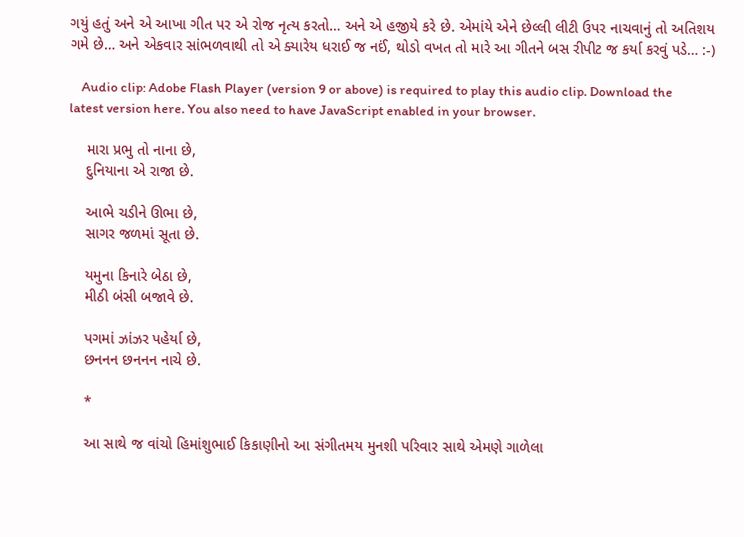ગયું હતું અને એ આખા ગીત પર એ રોજ નૃત્ય કરતો… અને એ હજીયે કરે છે. એમાંયે એને છેલ્લી લીટી ઉપર નાચવાનું તો અતિશય ગમે છે… અને એકવાર સાંભળવાથી તો એ ક્યારેય ધરાઈ જ નઈં, થોડો વખત તો મારે આ ગીતને બસ રીપીટ જ કર્યા કરવું પડે… :-)

    Audio clip: Adobe Flash Player (version 9 or above) is required to play this audio clip. Download the latest version here. You also need to have JavaScript enabled in your browser.

    મારા પ્રભુ તો નાના છે,
    દુનિયાના એ રાજા છે.

    આભે ચડીને ઊભા છે,
    સાગર જળમાં સૂતા છે.

    યમુના કિનારે બેઠા છે,
    મીઠી બંસી બજાવે છે.

    પગમાં ઝાંઝર પહેર્યા છે,
    છનનન છનનન નાચે છે.

    *

    આ સાથે જ વાંચો હિમાંશુભાઈ કિકાણીનો આ સંગીતમય મુનશી પરિવાર સાથે એમણે ગાળેલા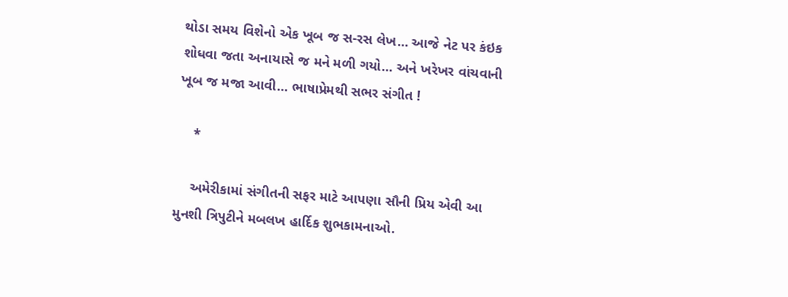થોડા સમય વિશેનો એક ખૂબ જ સ-રસ લેખ… આજે નેટ પર કંઇક શોધવા જતા અનાયાસે જ મને મળી ગયો… અને ખરેખર વાંચવાની ખૂબ જ મજા આવી… ભાષાપ્રેમથી સભર સંગીત !

    *

    અમેરીકામાં સંગીતની સફર માટે આપણા સૌની પ્રિય એવી આ મુનશી ત્રિપુટીને મબલખ હાર્દિક શુભકામનાઓ.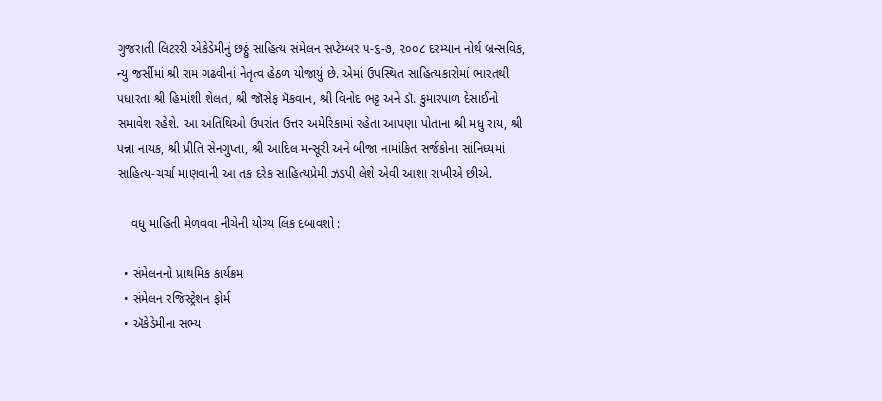ગુજરાતી લિટરરી એકેડેમીનું છઠ્ઠું સાહિત્ય સંમેલન સપ્ટેમ્બર ૫-૬-૭, ૨૦૦૮ દરમ્યાન નોર્થ બ્રન્સવિક, ન્યુ જર્સીમાં શ્રી રામ ગઢવીનાં નેતૃત્વ હેઠળ યોજાયું છે. એમાં ઉપસ્થિત સાહિત્યકારોમાં ભારતથી પધારતા શ્રી હિમાંશી શેલત, શ્રી જૉસેફ મૅકવાન, શ્રી વિનોદ ભટ્ટ અને ડૉ. કુમારપાળ દેસાઈનો સમાવેશ રહેશે. આ અતિથિઓ ઉપરાંત ઉત્તર અમેરિકામાં રહેતા આપણા પોતાના શ્રી મધુ રાય, શ્રી પન્ના નાયક, શ્રી પ્રીતિ સેનગુપ્તા, શ્રી આદિલ મન્સૂરી અને બીજા નામાંકિત સર્જકોના સાંનિધ્યમાં સાહિત્ય-ચર્ચા માણવાની આ તક દરેક સાહિત્યપ્રેમી ઝડપી લેશે એવી આશા રાખીએ છીએ.

    વધુ માહિતી મેળવવા નીચેની યોગ્ય લિંક દબાવશો :

  • સંમેલનનો પ્રાથમિક કાર્યક્રમ
  • સંમેલન રજિસ્ટ્રેશન ફોર્મ
  • ઍકેડેમીના સભ્ય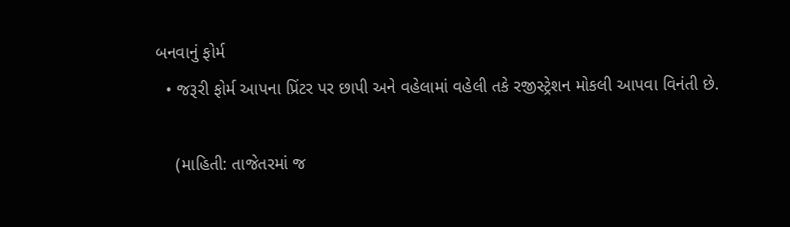બનવાનું ફોર્મ
  • જરૂરી ફોર્મ આપના પ્રિંટર પર છાપી અને વહેલામાં વહેલી તકે રજીસ્ટ્રેશન મોકલી આપવા વિનંતી છે.

    (માહિતી: તાજેતરમાં જ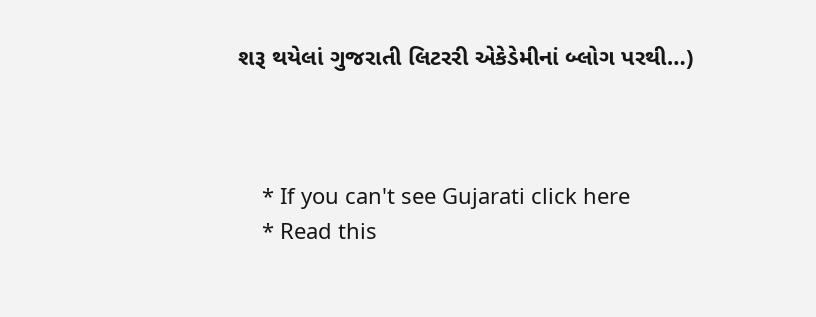શરૂ થયેલાં ગુજરાતી લિટરરી એકેડેમીનાં બ્લોગ પરથી…)



    * If you can't see Gujarati click here
    * Read this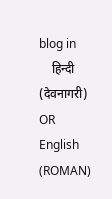blog in
    हिन्दी (देवनागरी) OR English (ROMAN)